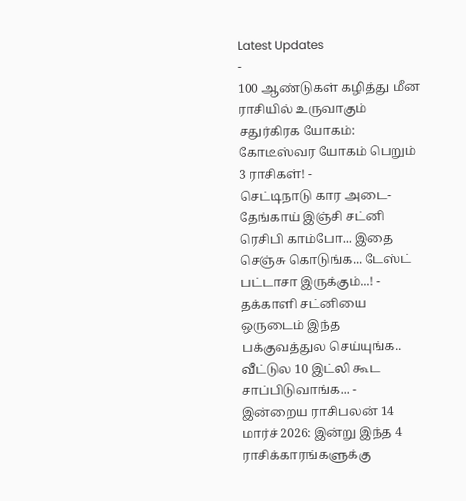Latest Updates
-
100 ஆண்டுகள் கழித்து மீன ராசியில் உருவாகும் சதுர்கிரக யோகம்: கோடீஸ்வர யோகம் பெறும் 3 ராசிகள்! -
செட்டிநாடு கார அடை-தேங்காய் இஞ்சி சட்னி ரெசிபி காம்போ... இதை செஞ்சு கொடுங்க... டேஸ்ட் பட்டாசா இருக்கும்...! -
தக்காளி சட்னியை ஒருடைம் இந்த பக்குவத்துல செய்யுங்க.. வீட்டுல 10 இட்லி கூட சாப்பிடுவாங்க... -
இன்றைய ராசிபலன் 14 மார்ச் 2026: இன்று இந்த 4 ராசிக்காரங்களுக்கு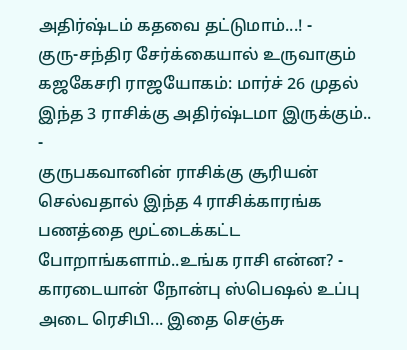அதிர்ஷ்டம் கதவை தட்டுமாம்...! -
குரு-சந்திர சேர்க்கையால் உருவாகும் கஜகேசரி ராஜயோகம்: மார்ச் 26 முதல் இந்த 3 ராசிக்கு அதிர்ஷ்டமா இருக்கும்.. -
குருபகவானின் ராசிக்கு சூரியன் செல்வதால் இந்த 4 ராசிக்காரங்க பணத்தை மூட்டைக்கட்ட போறாங்களாம்..உங்க ராசி என்ன? -
காரடையான் நோன்பு ஸ்பெஷல் உப்பு அடை ரெசிபி... இதை செஞ்சு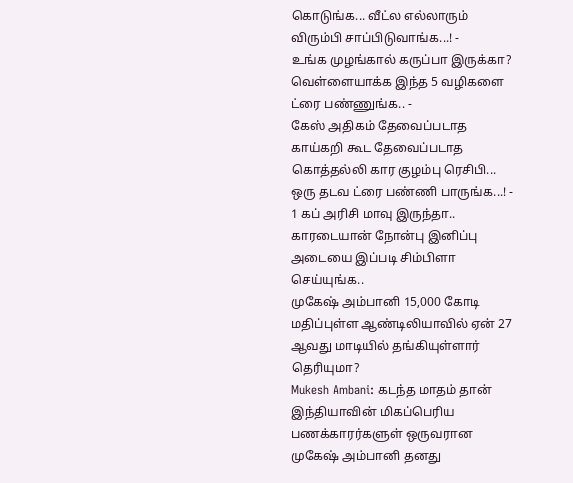கொடுங்க... வீட்ல எல்லாரும் விரும்பி சாப்பிடுவாங்க...! -
உங்க முழங்கால் கருப்பா இருக்கா? வெள்ளையாக்க இந்த 5 வழிகளை ட்ரை பண்ணுங்க.. -
கேஸ் அதிகம் தேவைப்படாத காய்கறி கூட தேவைப்படாத கொத்தல்லி கார குழம்பு ரெசிபி... ஒரு தடவ ட்ரை பண்ணி பாருங்க...! -
1 கப் அரிசி மாவு இருந்தா.. காரடையான் நோன்பு இனிப்பு அடையை இப்படி சிம்பிளா செய்யுங்க..
முகேஷ் அம்பானி 15,000 கோடி மதிப்புள்ள ஆண்டிலியாவில் ஏன் 27 ஆவது மாடியில் தங்கியுள்ளார் தெரியுமா?
Mukesh Ambani: கடந்த மாதம் தான் இந்தியாவின் மிகப்பெரிய பணக்காரர்களுள் ஒருவரான முகேஷ் அம்பானி தனது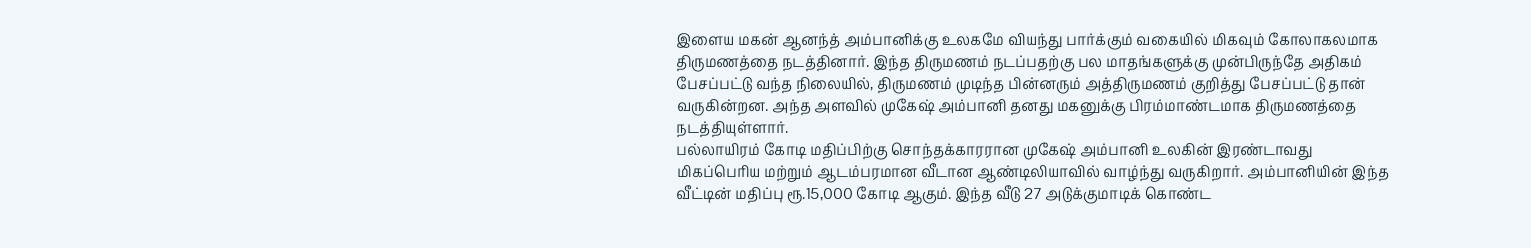இளைய மகன் ஆனந்த் அம்பானிக்கு உலகமே வியந்து பார்க்கும் வகையில் மிகவும் கோலாகலமாக திருமணத்தை நடத்தினார். இந்த திருமணம் நடப்பதற்கு பல மாதங்களுக்கு முன்பிருந்தே அதிகம் பேசப்பட்டு வந்த நிலையில், திருமணம் முடிந்த பின்னரும் அத்திருமணம் குறித்து பேசப்பட்டு தான் வருகின்றன. அந்த அளவில் முகேஷ் அம்பானி தனது மகனுக்கு பிரம்மாண்டமாக திருமணத்தை நடத்தியுள்ளார்.
பல்லாயிரம் கோடி மதிப்பிற்கு சொந்தக்காரரான முகேஷ் அம்பானி உலகின் இரண்டாவது மிகப்பெரிய மற்றும் ஆடம்பரமான வீடான ஆண்டிலியாவில் வாழ்ந்து வருகிறார். அம்பானியின் இந்த வீட்டின் மதிப்பு ரூ.15,000 கோடி ஆகும். இந்த வீடு 27 அடுக்குமாடிக் கொண்ட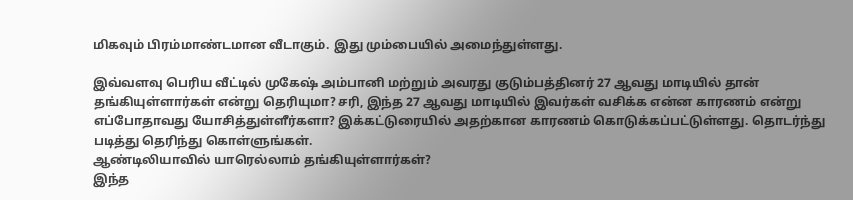மிகவும் பிரம்மாண்டமான வீடாகும். இது மும்பையில் அமைந்துள்ளது.

இவ்வளவு பெரிய வீட்டில் முகேஷ் அம்பானி மற்றும் அவரது குடும்பத்தினர் 27 ஆவது மாடியில் தான் தங்கியுள்ளார்கள் என்று தெரியுமா? சரி, இந்த 27 ஆவது மாடியில் இவர்கள் வசிக்க என்ன காரணம் என்று எப்போதாவது யோசித்துள்ளீர்களா? இக்கட்டுரையில் அதற்கான காரணம் கொடுக்கப்பட்டுள்ளது. தொடர்ந்து படித்து தெரிந்து கொள்ளுங்கள்.
ஆண்டிலியாவில் யாரெல்லாம் தங்கியுள்ளார்கள்?
இந்த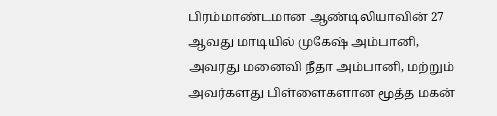பிரம்மாண்டமான ஆண்டிலியாவின் 27 ஆவது மாடியில் முகேஷ் அம்பானி, அவரது மனைவி நீதா அம்பானி, மற்றும் அவர்களது பிள்ளைகளான மூத்த மகன்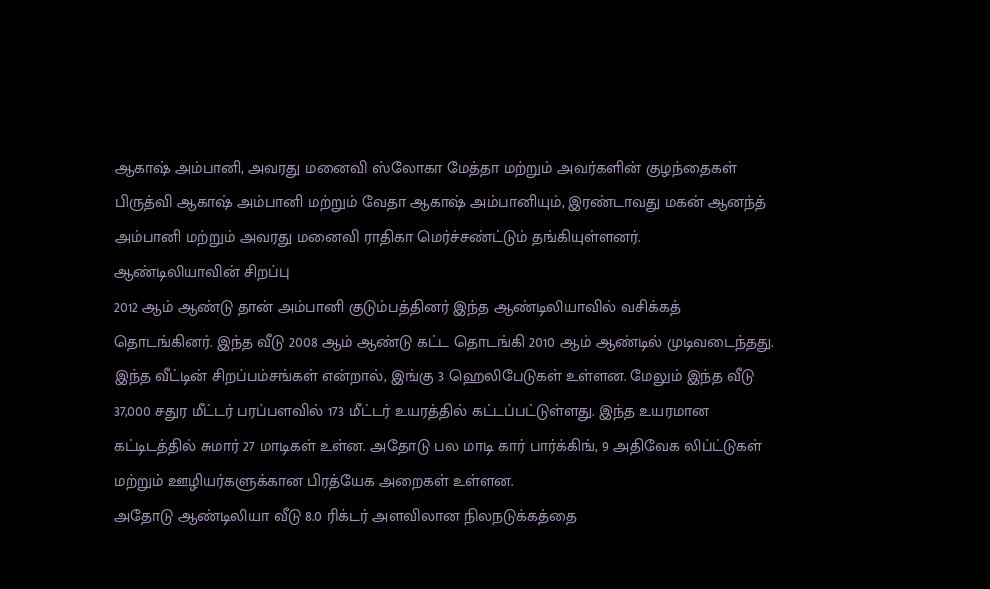ஆகாஷ் அம்பானி, அவரது மனைவி ஸ்லோகா மேத்தா மற்றும் அவர்களின் குழந்தைகள் பிருத்வி ஆகாஷ் அம்பானி மற்றும் வேதா ஆகாஷ் அம்பானியும், இரண்டாவது மகன் ஆனந்த் அம்பானி மற்றும் அவரது மனைவி ராதிகா மெர்ச்சண்ட்டும் தங்கியுள்ளனர்.
ஆண்டிலியாவின் சிறப்பு
2012 ஆம் ஆண்டு தான் அம்பானி குடும்பத்தினர் இந்த ஆண்டிலியாவில் வசிக்கத் தொடங்கினர். இந்த வீடு 2008 ஆம் ஆண்டு கட்ட தொடங்கி 2010 ஆம் ஆண்டில் முடிவடைந்தது. இந்த வீட்டின் சிறப்பம்சங்கள் என்றால், இங்கு 3 ஹெலிபேடுகள் உள்ளன. மேலும் இந்த வீடு 37,000 சதுர மீட்டர் பரப்பளவில் 173 மீட்டர் உயரத்தில் கட்டப்பட்டுள்ளது. இந்த உயரமான கட்டிடத்தில் சுமார் 27 மாடிகள் உள்ன. அதோடு பல மாடி கார் பார்க்கிங், 9 அதிவேக லிப்ட்டுகள் மற்றும் ஊழியர்களுக்கான பிரத்யேக அறைகள் உள்ளன.
அதோடு ஆண்டிலியா வீடு 8.0 ரிக்டர் அளவிலான நிலநடுக்கத்தை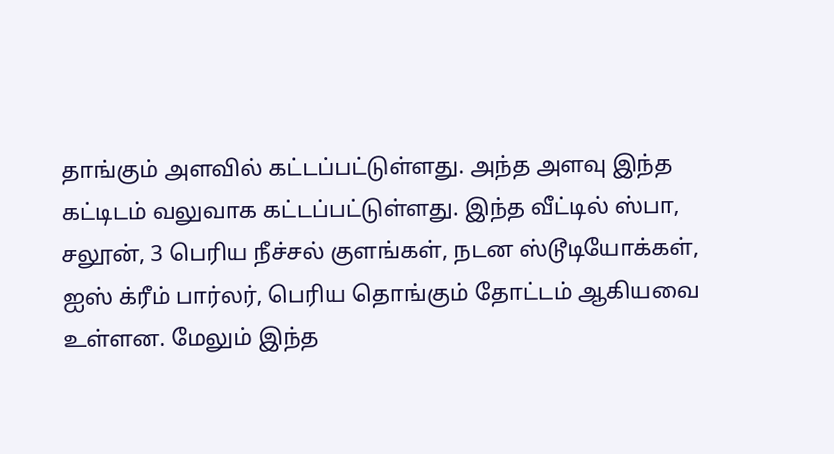தாங்கும் அளவில் கட்டப்பட்டுள்ளது. அந்த அளவு இந்த கட்டிடம் வலுவாக கட்டப்பட்டுள்ளது. இந்த வீட்டில் ஸ்பா, சலூன், 3 பெரிய நீச்சல் குளங்கள், நடன ஸ்டூடியோக்கள், ஐஸ் க்ரீம் பார்லர், பெரிய தொங்கும் தோட்டம் ஆகியவை உள்ளன. மேலும் இந்த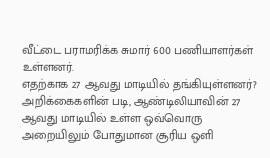வீட்டை பராமரிக்க சுமார் 600 பணியாளர்கள் உள்ளனர்.
எதற்காக 27 ஆவது மாடியில் தங்கியுள்ளனர்?
அறிக்கைகளின் படி, ஆண்டிலியாவின் 27 ஆவது மாடியில் உள்ள ஒவ்வொரு அறையிலும் போதுமான சூரிய ஒளி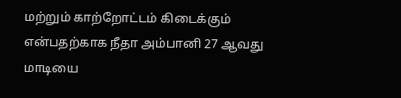மற்றும் காற்றோட்டம் கிடைக்கும் என்பதற்காக நீதா அம்பானி 27 ஆவது மாடியை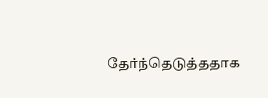தேர்ந்தெடுத்ததாக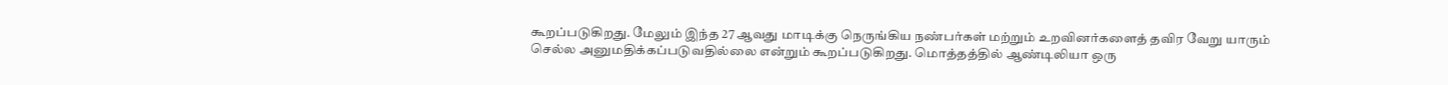கூறப்படுகிறது. மேலும் இந்த 27 ஆவது மாடிக்கு நெருங்கிய நண்பர்கள் மற்றும் உறவினர்களைத் தவிர வேறு யாரும் செல்ல அனுமதிக்கப்படுவதில்லை என்றும் கூறப்படுகிறது. மொத்தத்தில் ஆண்டிலியா ஒரு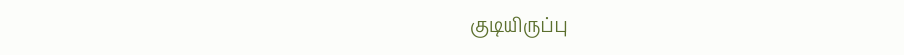குடியிருப்பு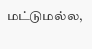மட்டுமல்ல,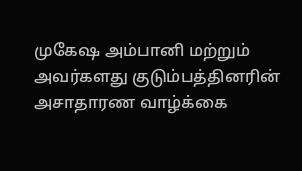முகேஷ அம்பானி மற்றும் அவர்களது குடும்பத்தினரின் அசாதாரண வாழ்க்கை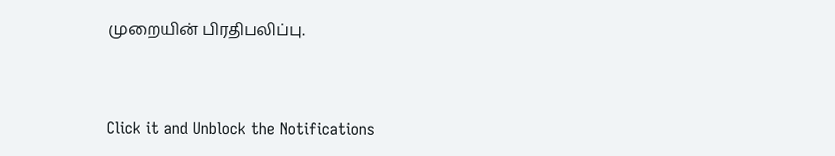முறையின் பிரதிபலிப்பு.



Click it and Unblock the Notifications